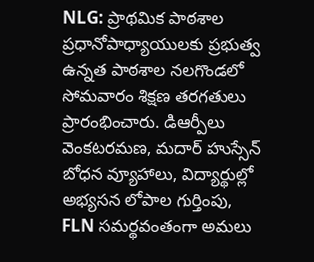NLG: ప్రాథమిక పాఠశాల ప్రధానోపాధ్యాయులకు ప్రభుత్వ ఉన్నత పాఠశాల నలగొండలో సోమవారం శిక్షణ తరగతులు ప్రారంభించారు. డిఆర్పీలు వెంకటరమణ, మదార్ హుస్సేన్ బోధన వ్యూహాలు, విద్యార్థుల్లో అభ్యసన లోపాల గుర్తింపు, FLN సమర్థవంతంగా అమలు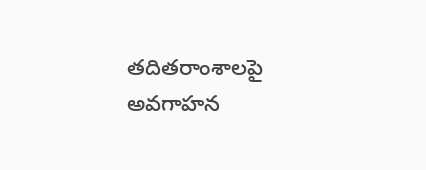తదితరాంశాలపై అవగాహన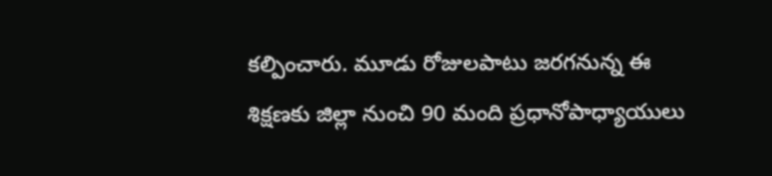కల్పించారు. మూడు రోజులపాటు జరగనున్న ఈ శిక్షణకు జిల్లా నుంచి 90 మంది ప్రధానోపాధ్యాయులు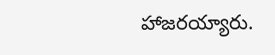హాజరయ్యారు.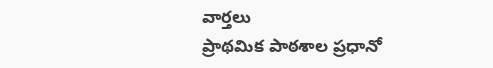వార్తలు
ప్రాథమిక పాఠశాల ప్రధానో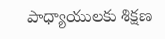పాధ్యాయులకు శిక్షణ